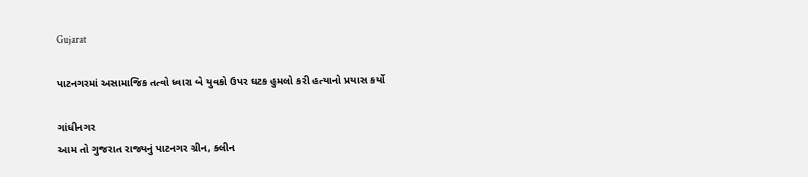Gujarat

પાટનગરમાં અસામાજિક તત્વો ધ્વારા બે યુવકો ઉપર ઘટક હુમલો કરી હત્યાનો પ્રયાસ કર્યો

ગાંધીનગર
આમ તો ગુજરાત રાજ્યનું પાટનગર ગ્રીન, ક્લીન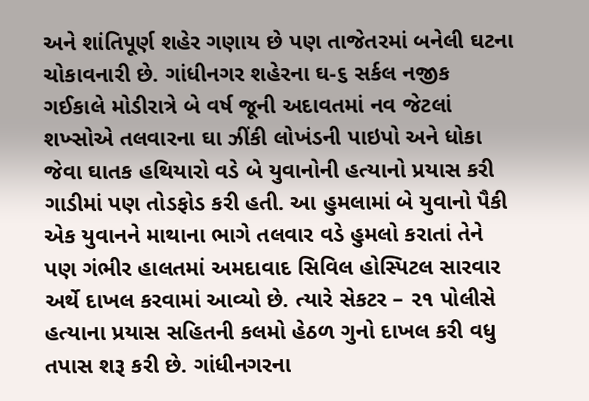અને શાંતિપૂર્ણ શહેર ગણાય છે પણ તાજેતરમાં બનેલી ઘટના ચોકાવનારી છે. ગાંધીનગર શહેરના ઘ-૬ સર્કલ નજીક ગઈકાલે મોડીરાત્રે બે વર્ષ જૂની અદાવતમાં નવ જેટલાં શખ્સોએ તલવારના ઘા ઝીંકી લોખંડની પાઇપો અને ધોકા જેવા ઘાતક હથિયારો વડે બે યુવાનોની હત્યાનો પ્રયાસ કરી ગાડીમાં પણ તોડફોડ કરી હતી. આ હુમલામાં બે યુવાનો પૈકી એક યુવાનને માથાના ભાગે તલવાર વડે હુમલો કરાતાં તેને પણ ગંભીર હાલતમાં અમદાવાદ સિવિલ હોસ્પિટલ સારવાર અર્થે દાખલ કરવામાં આવ્યો છે. ત્યારે સેકટર – ૨૧ પોલીસે હત્યાના પ્રયાસ સહિતની કલમો હેઠળ ગુનો દાખલ કરી વધુ તપાસ શરૂ કરી છે. ગાંધીનગરના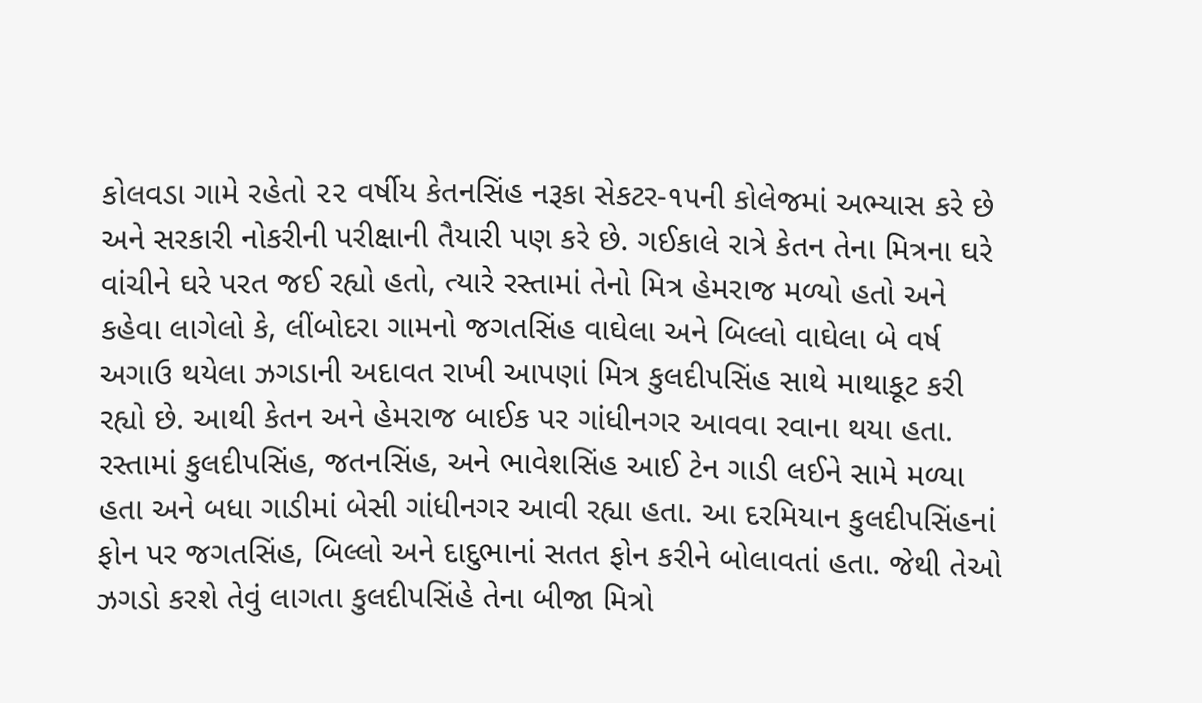કોલવડા ગામે રહેતો ૨૨ વર્ષીય કેતનસિંહ નરૂકા સેકટર-૧૫ની કોલેજમાં અભ્યાસ કરે છે અને સરકારી નોકરીની પરીક્ષાની તૈયારી પણ કરે છે. ગઈકાલે રાત્રે કેતન તેના મિત્રના ઘરે વાંચીને ઘરે પરત જઈ રહ્યો હતો, ત્યારે રસ્તામાં તેનો મિત્ર હેમરાજ મળ્યો હતો અને કહેવા લાગેલો કે, લીંબોદરા ગામનો જગતસિંહ વાઘેલા અને બિલ્લો વાઘેલા બે વર્ષ અગાઉ થયેલા ઝગડાની અદાવત રાખી આપણાં મિત્ર કુલદીપસિંહ સાથે માથાકૂટ કરી રહ્યો છે. આથી કેતન અને હેમરાજ બાઈક પર ગાંધીનગર આવવા રવાના થયા હતા. રસ્તામાં કુલદીપસિંહ, જતનસિંહ, અને ભાવેશસિંહ આઈ ટેન ગાડી લઈને સામે મળ્યા હતા અને બધા ગાડીમાં બેસી ગાંધીનગર આવી રહ્યા હતા. આ દરમિયાન કુલદીપસિંહનાં ફોન પર જગતસિંહ, બિલ્લો અને દાદુભાનાં સતત ફોન કરીને બોલાવતાં હતા. જેથી તેઓ ઝગડો કરશે તેવું લાગતા કુલદીપસિંહે તેના બીજા મિત્રો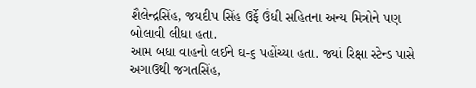શૈલેન્દ્રસિંહ, જયદીપ સિંહ ઉર્ફે ઉંધી સહિતના અન્ય મિત્રોને પણ બોલાવી લીધા હતા.
આમ બધા વાહનો લઈને ઘ-૬ પહોંચ્યા હતા. જ્યાં રિક્ષા સ્ટેન્ડ પાસે અગાઉથી જગતસિંહ,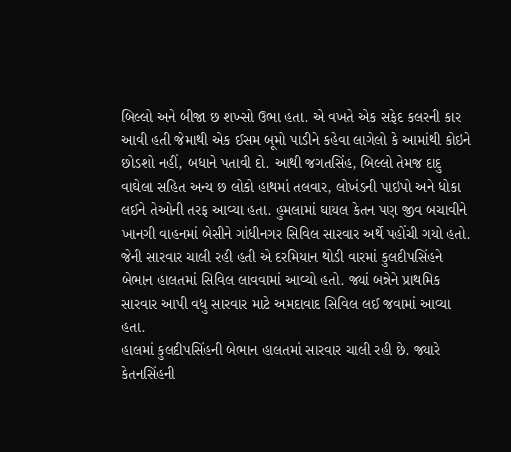બિલ્લો અને બીજા છ શખ્સો ઉભા હતા. એ વખતે એક સફેદ કલરની કાર આવી હતી જેમાથી એક ઈસમ બૂમો પાડીને કહેવા લાગેલો કે આમાંથી કોઇને છોડશો નહીં, બધાને પતાવી દો. આથી જગતસિંહ, બિલ્લો તેમજ દાદુ વાઘેલા સહિત અન્ય છ લોકો હાથમાં તલવાર, લોખંડની પાઇપો અને ધોકા લઈને તેઓની તરફ આવ્યા હતા. હુમલામાં ઘાયલ કેતન પણ જીવ બચાવીને ખાનગી વાહનમાં બેસીને ગાંધીનગર સિવિલ સારવાર અર્થે પહોંચી ગયો હતો. જેની સારવાર ચાલી રહી હતી એ દરમિયાન થોડી વારમાં કુલદીપસિંહને બેભાન હાલતમાં સિવિલ લાવવામાં આવ્યો હતો. જ્યાં બન્નેને પ્રાથમિક સારવાર આપી વધુ સારવાર માટે અમદાવાદ સિવિલ લઈ જવામાં આવ્યા હતા.
હાલમાં કુલદીપસિંહની બેભાન હાલતમાં સારવાર ચાલી રહી છે. જ્યારે કેતનસિંહની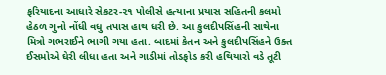ફરિયાદના આધારે સેકટર-૨૧ પોલીસે હત્યાના પ્રયાસ સહિતની કલમો હેઠળ ગુનો નોંધી વધુ તપાસ હાથ ધરી છે. આ કુલદીપસિંહની સાથેના મિત્રો ગભરાઈને ભાગી ગયા હતા. બાદમાં કેતન અને કુલદીપસિંહને ઉક્ત ઈસમોએ ઘેરી લીધા હતા અને ગાડીમાં તોડફોડ કરી હથિયારો વડે તૂટી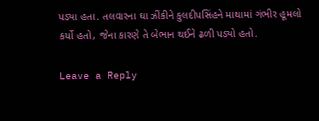પડ્યા હતા. તલવારના ઘા ઝીંકીને કુલદીપસિંહને માથામાં ગંભીર હૂમલો કર્યો હતો, જેના કારણે તે બેભાન થઈને ઢળી પડ્યો હતો.

Leave a Reply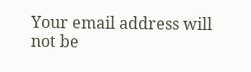Your email address will not be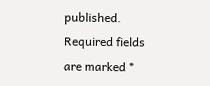published. Required fields are marked *